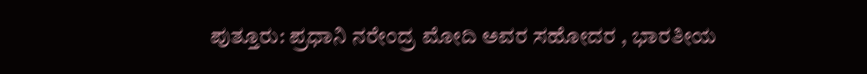ಪುತ್ತೂರು: ಪ್ರಧಾನಿ ನರೇಂದ್ರ ಮೋದಿ ಅವರ ಸಹೋದರ , ಭಾರತೀಯ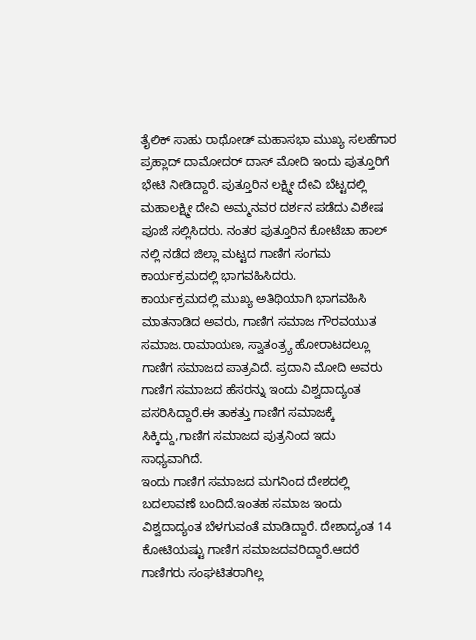ತೈಲಿಕ್ ಸಾಹು ರಾಥೋಡ್ ಮಹಾಸಭಾ ಮುಖ್ಯ ಸಲಹೆಗಾರ ಪ್ರಹ್ಲಾದ್ ದಾಮೋದರ್ ದಾಸ್ ಮೋದಿ ಇಂದು ಪುತ್ತೂರಿಗೆ ಭೇಟಿ ನೀಡಿದ್ದಾರೆ. ಪುತ್ತೂರಿನ ಲಕ್ಷ್ಮೀ ದೇವಿ ಬೆಟ್ಟದಲ್ಲಿ ಮಹಾಲಕ್ಷ್ಮೀ ದೇವಿ ಅಮ್ಮನವರ ದರ್ಶನ ಪಡೆದು ವಿಶೇಷ ಪೂಜೆ ಸಲ್ಲಿಸಿದರು. ನಂತರ ಪುತ್ತೂರಿನ ಕೋಟೆಚಾ ಹಾಲ್ ನಲ್ಲಿ ನಡೆದ ಜಿಲ್ಲಾ ಮಟ್ಟದ ಗಾಣಿಗ ಸಂಗಮ ಕಾರ್ಯಕ್ರಮದಲ್ಲಿ ಭಾಗವಹಿಸಿದರು.
ಕಾರ್ಯಕ್ರಮದಲ್ಲಿ ಮುಖ್ಯ ಅತಿಥಿಯಾಗಿ ಭಾಗವಹಿಸಿ ಮಾತನಾಡಿದ ಅವರು, ಗಾಣಿಗ ಸಮಾಜ ಗೌರವಯುತ ಸಮಾಜ.ರಾಮಾಯಣ, ಸ್ವಾತಂತ್ರ್ಯ ಹೋರಾಟದಲ್ಲೂ ಗಾಣಿಗ ಸಮಾಜದ ಪಾತ್ರವಿದೆ. ಪ್ರದಾನಿ ಮೋದಿ ಅವರು ಗಾಣಿಗ ಸಮಾಜದ ಹೆಸರನ್ನು ಇಂದು ವಿಶ್ವದಾದ್ಯಂತ ಪಸರಿಸಿದ್ದಾರೆ.ಈ ತಾಕತ್ತು ಗಾಣಿಗ ಸಮಾಜಕ್ಕೆ ಸಿಕ್ಕಿದ್ದು,ಗಾಣಿಗ ಸಮಾಜದ ಪುತ್ರನಿಂದ ಇದು ಸಾಧ್ಯವಾಗಿದೆ.
ಇಂದು ಗಾಣಿಗ ಸಮಾಜದ ಮಗನಿಂದ ದೇಶದಲ್ಲಿ ಬದಲಾವಣೆ ಬಂದಿದೆ.ಇಂತಹ ಸಮಾಜ ಇಂದು ವಿಶ್ವದಾದ್ಯಂತ ಬೆಳಗುವಂತೆ ಮಾಡಿದ್ದಾರೆ. ದೇಶಾದ್ಯಂತ 14 ಕೋಟಿಯಷ್ಟು ಗಾಣಿಗ ಸಮಾಜದವರಿದ್ದಾರೆ.ಆದರೆ ಗಾಣಿಗರು ಸಂಘಟಿತರಾಗಿಲ್ಲ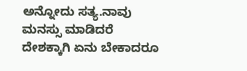ಅನ್ನೋದು ಸತ್ಯ.ನಾವು ಮನಸ್ಸು ಮಾಡಿದರೆ ದೇಶಕ್ಕಾಗಿ ಏನು ಬೇಕಾದರೂ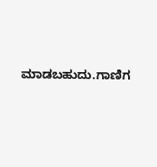ಮಾಡಬಹುದು.ಗಾಣಿಗ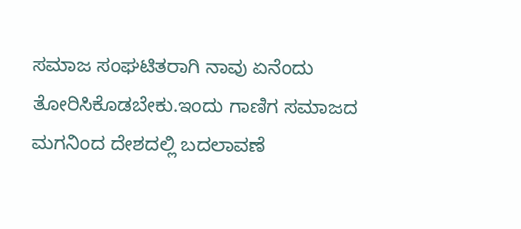ಸಮಾಜ ಸಂಘಟಿತರಾಗಿ ನಾವು ಏನೆಂದು ತೋರಿಸಿಕೊಡಬೇಕು.ಇಂದು ಗಾಣಿಗ ಸಮಾಜದ ಮಗನಿಂದ ದೇಶದಲ್ಲಿ ಬದಲಾವಣೆ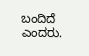ಬಂದಿದೆ ಎಂದರು.